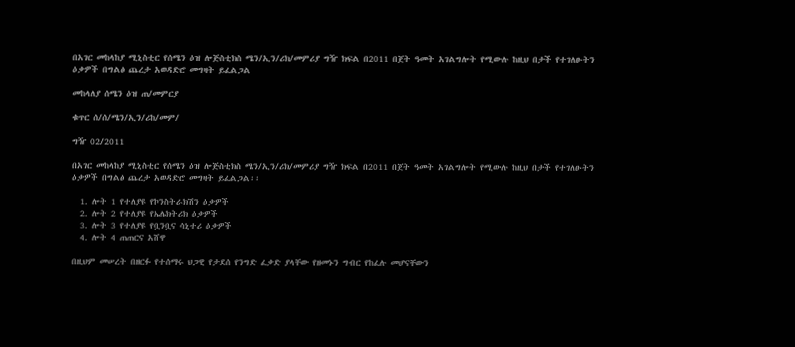በአገር መከላከያ ሚኒስቲር የሰሜን ዕዝ ሎጅስቲክስ ሜን/ኢን/ሪክ/መምሪያ ግዥ ክፍል በ2011 በጀት ዓመት አገልግሎት የሚውሉ ከዚህ በታች የተገለፁትን ዕቃዎች በግልፅ ጨረታ አወዳድሮ መግዛት ይፈልጋል

መከላለያ ሰሜን ዕዝ ጠ/መምርያ

ቁጥር ሰ/ሰ/ሜን/ኢን/ሪከ/መም/

ግዥ 02/2011

በአገር መከላከያ ሚኒስቲር የሰሜን ዕዝ ሎጅስቲክስ ሜን/ኢን/ሪክ/መምሪያ ግዥ ክፍል በ2011 በጀት ዓመት አገልግሎት የሚውሉ ከዚህ በታች የተገለፁትን ዕቃዎች በግልፅ ጨረታ አወዳድሮ መግዛት ይፈልጋል፡፡

  1. ሎት 1 የተለያዩ የኮንስትራክሽን ዕቃዎች
  2. ሎት 2 የተለያዩ የኤሌክትሪክ ዕቃዎች
  3. ሎት 3 የተለያዩ የቧንቧና ሳኒተሪ ዕቃዎች
  4. ሎት 4 ጠጠርና አሸዋ

በዚህም መሠረት በዘርፉ የተሰማሩ ህጋዊ የታደሰ የንግድ ፈቃድ ያላቸው የዘመኑን ግብር የከፈሉ መሆናቸውን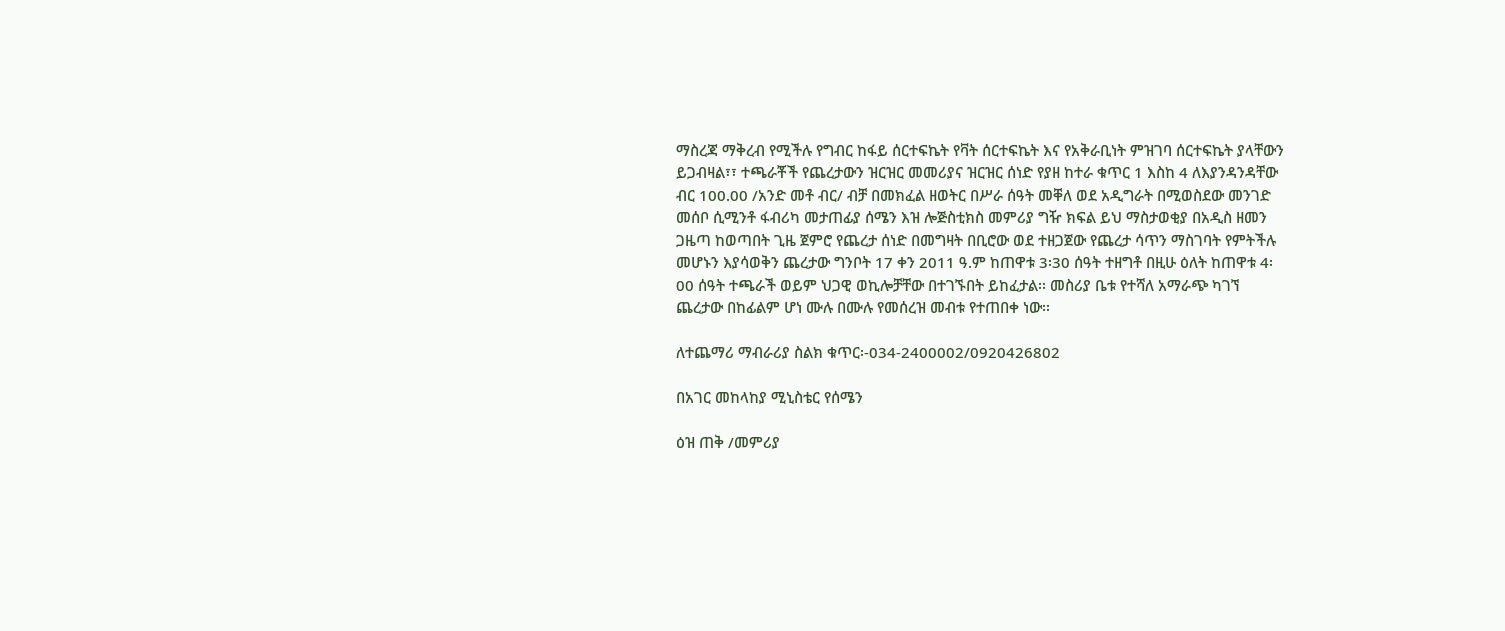ማስረጃ ማቅረብ የሚችሉ የግብር ከፋይ ሰርተፍኬት የቫት ሰርተፍኬት እና የአቅራቢነት ምዝገባ ሰርተፍኬት ያላቸውን ይጋብዛል፣፣ ተጫራቾች የጨረታውን ዝርዝር መመሪያና ዝርዝር ሰነድ የያዘ ከተራ ቁጥር 1 እስከ 4 ለእያንዳንዳቸው ብር 100.00 /አንድ መቶ ብር/ ብቻ በመክፈል ዘወትር በሥራ ሰዓት መቐለ ወደ አዲግራት በሚወስደው መንገድ መሰቦ ሲሚንቶ ፋብሪካ መታጠፊያ ሰሜን እዝ ሎጅስቲክስ መምሪያ ግዥ ክፍል ይህ ማስታወቂያ በአዲስ ዘመን ጋዜጣ ከወጣበት ጊዜ ጀምሮ የጨረታ ሰነድ በመግዛት በቢሮው ወደ ተዘጋጀው የጨረታ ሳጥን ማስገባት የምትችሉ መሆኑን እያሳወቅን ጨረታው ግንቦት 17 ቀን 2011 ዓ.ም ከጠዋቱ 3፡30 ሰዓት ተዘግቶ በዚሁ ዕለት ከጠዋቱ 4፡00 ሰዓት ተጫራች ወይም ህጋዊ ወኪሎቻቸው በተገኙበት ይከፈታል፡፡ መስሪያ ቤቱ የተሻለ አማራጭ ካገኘ ጨረታው በከፊልም ሆነ ሙሉ በሙሉ የመሰረዝ መብቱ የተጠበቀ ነው፡፡

ለተጨማሪ ማብራሪያ ስልክ ቁጥር፡-034-2400002/0920426802

በአገር መከላከያ ሚኒስቴር የሰሜን

ዕዝ ጠቅ /መምሪያ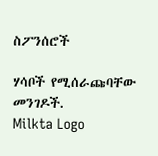ስፖንሰሮች

ሃሳቦች የሚሰራጩባቸው መንገዶች.
Milkta Logo